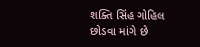શક્તિ સિંહ ગોહિલ છોડવા માંગે છે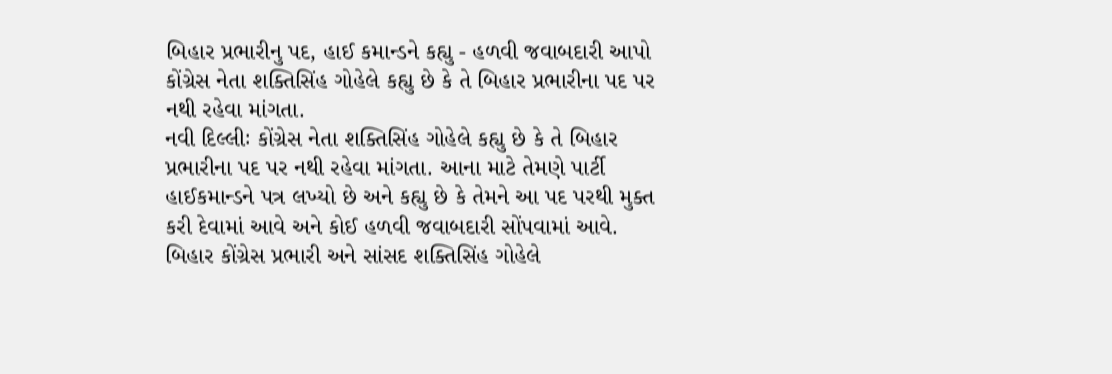બિહાર પ્રભારીનુ પદ, હાઈ કમાન્ડને કહ્યુ - હળવી જવાબદારી આપો
કોંગ્રેસ નેતા શક્તિસિંહ ગોહેલે કહ્યુ છે કે તે બિહાર પ્રભારીના પદ પર નથી રહેવા માંગતા.
નવી દિલ્લીઃ કોંગ્રેસ નેતા શક્તિસિંહ ગોહેલે કહ્યુ છે કે તે બિહાર પ્રભારીના પદ પર નથી રહેવા માંગતા. આના માટે તેમણે પાર્ટી હાઈકમાન્ડને પત્ર લખ્યો છે અને કહ્યુ છે કે તેમને આ પદ પરથી મુક્ત કરી દેવામાં આવે અને કોઈ હળવી જવાબદારી સોંપવામાં આવે. બિહાર કોંગ્રેસ પ્રભારી અને સાંસદ શક્તિસિંહ ગોહેલે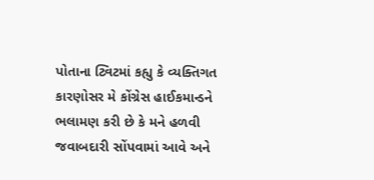પોતાના ટ્વિટમાં કહ્યુ કે વ્યક્તિગત કારણોસર મે કોંગ્રેસ હાઈકમાન્ડને ભલામણ કરી છે કે મને હળવી જવાબદારી સોંપવામાં આવે અને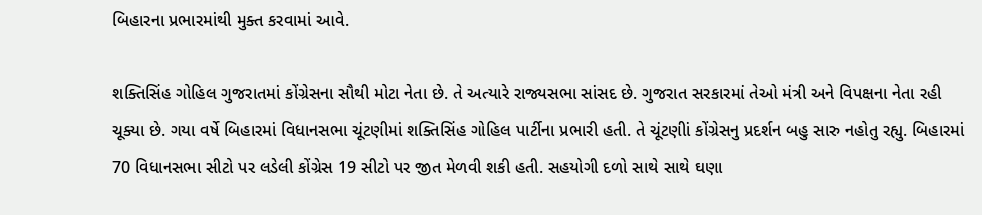બિહારના પ્રભારમાંથી મુક્ત કરવામાં આવે.

શક્તિસિંહ ગોહિલ ગુજરાતમાં કોંગ્રેસના સૌથી મોટા નેતા છે. તે અત્યારે રાજ્યસભા સાંસદ છે. ગુજરાત સરકારમાં તેઓ મંત્રી અને વિપક્ષના નેતા રહી ચૂક્યા છે. ગયા વર્ષે બિહારમાં વિધાનસભા ચૂંટણીમાં શક્તિસિંહ ગોહિલ પાર્ટીના પ્રભારી હતી. તે ચૂંટણીાં કોંગ્રેસનુ પ્રદર્શન બહુ સારુ નહોતુ રહ્યુ. બિહારમાં 70 વિધાનસભા સીટો પર લડેલી કોંગ્રેસ 19 સીટો પર જીત મેળવી શકી હતી. સહયોગી દળો સાથે સાથે ઘણા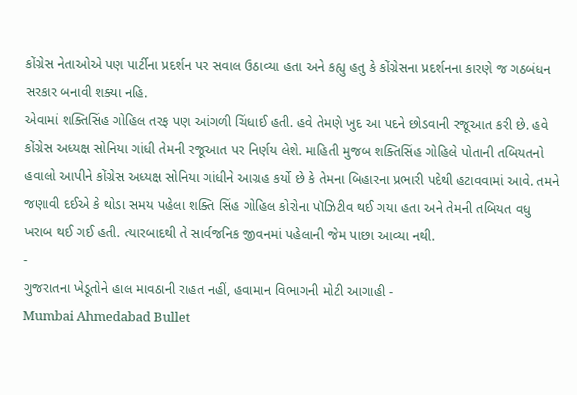કોંગ્રેસ નેતાઓએ પણ પાર્ટીના પ્રદર્શન પર સવાલ ઉઠાવ્યા હતા અને કહ્યુ હતુ કે કોંગ્રેસના પ્રદર્શનના કારણે જ ગઠબંધન સરકાર બનાવી શક્યા નહિ.
એવામાં શક્તિસિંહ ગોહિલ તરફ પણ આંગળી ચિંધાઈ હતી. હવે તેમણે ખુદ આ પદને છોડવાની રજૂઆત કરી છે. હવે કોંગ્રેસ અધ્યક્ષ સોનિયા ગાંધી તેમની રજૂઆત પર નિર્ણય લેશે. માહિતી મુજબ શક્તિસિંહ ગોહિલે પોતાની તબિયતનો હવાલો આપીને કોંગ્રેસ અધ્યક્ષ સોનિયા ગાંધીને આગ્રહ કર્યો છે કે તેમના બિહારના પ્રભારી પદેથી હટાવવામાં આવે. તમને જણાવી દઈએ કે થોડા સમય પહેલા શક્તિ સિંહ ગોહિલ કોરોના પૉઝિટીવ થઈ ગયા હતા અને તેમની તબિયત વધુ ખરાબ થઈ ગઈ હતી. ત્યારબાદથી તે સાર્વજનિક જીવનમાં પહેલાની જેમ પાછા આવ્યા નથી.
-
ગુજરાતના ખેડૂતોને હાલ માવઠાની રાહત નહીં, હવામાન વિભાગની મોટી આગાહી -
Mumbai Ahmedabad Bullet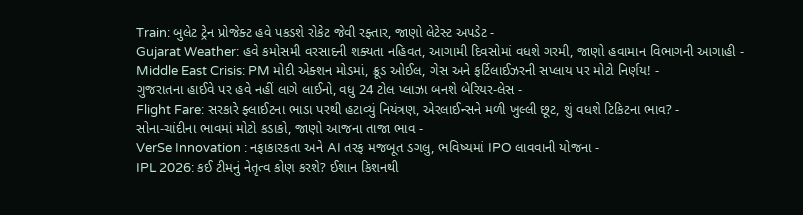Train: બુલેટ ટ્રેન પ્રોજેક્ટ હવે પકડશે રોકેટ જેવી રફ્તાર, જાણો લેટેસ્ટ અપડેટ -
Gujarat Weather: હવે કમોસમી વરસાદની શક્યતા નહિવત, આગામી દિવસોમાં વધશે ગરમી, જાણો હવામાન વિભાગની આગાહી -
Middle East Crisis: PM મોદી એક્શન મોડમાં, ક્રૂડ ઓઈલ, ગેસ અને ફર્ટિલાઈઝરની સપ્લાય પર મોટો નિર્ણય! -
ગુજરાતના હાઈવે પર હવે નહીં લાગે લાઈનો, વધુ 24 ટોલ પ્લાઝા બનશે બેરિયર-લેસ -
Flight Fare: સરકારે ફ્લાઈટના ભાડા પરથી હટાવ્યું નિયંત્રણ, એરલાઈન્સને મળી ખુલ્લી છૂટ, શું વધશે ટિકિટના ભાવ? -
સોના-ચાંદીના ભાવમાં મોટો કડાકો, જાણો આજના તાજા ભાવ -
VerSe Innovation : નફાકારકતા અને AI તરફ મજબૂત ડગલુ, ભવિષ્યમાં IPO લાવવાની યોજના -
IPL 2026: કઈ ટીમનું નેતૃત્વ કોણ કરશે? ઈશાન કિશનથી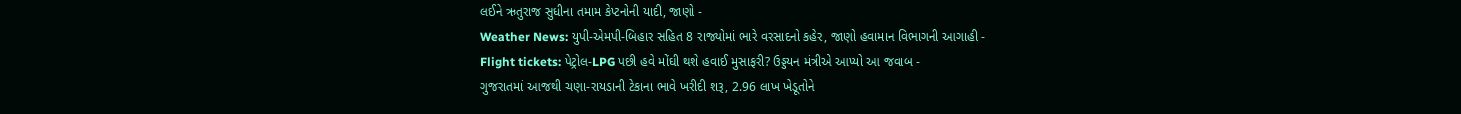લઈને ઋતુરાજ સુધીના તમામ કેપ્ટનોની યાદી, જાણો -
Weather News: યુપી-એમપી-બિહાર સહિત 8 રાજ્યોમાં ભારે વરસાદનો કહેર, જાણો હવામાન વિભાગની આગાહી -
Flight tickets: પેટ્રોલ-LPG પછી હવે મોંઘી થશે હવાઈ મુસાફરી? ઉડ્ડયન મંત્રીએ આપ્યો આ જવાબ -
ગુજરાતમાં આજથી ચણા-રાયડાની ટેકાના ભાવે ખરીદી શરૂ, 2.96 લાખ ખેડૂતોને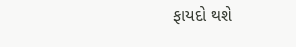ફાયદો થશે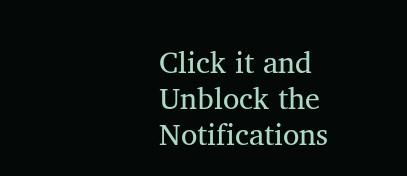Click it and Unblock the Notifications